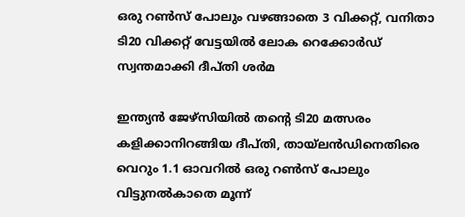ഒരു റണ്‍സ് പോലും വഴങ്ങാതെ 3 വിക്കറ്റ്, വനിതാ ടി20 വിക്കറ്റ് വേട്ടയില്‍ ലോക റെക്കോര്‍ഡ് സ്വന്തമാക്കി ദീപ്തി ശര്‍മ

ഇന്ത്യന്‍ ജേഴ്‌സിയില്‍ തന്റെ ടി20 മത്സരം കളിക്കാനിറങ്ങിയ ദീപ്തി, തായ്ലന്‍ഡിനെതിരെ വെറും 1.1 ഓവറില്‍ ഒരു റണ്‍സ് പോലും വിട്ടുനല്‍കാതെ മൂന്ന്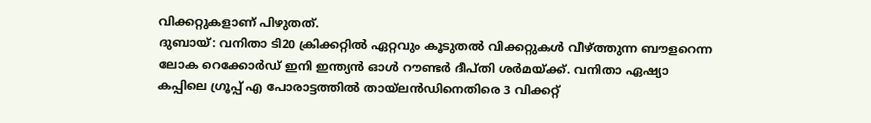വിക്കറ്റുകളാണ് പിഴുതത്.
ദുബായ്: വനിതാ ടി20 ക്രിക്കറ്റില്‍ ഏറ്റവും കൂടുതല്‍ വിക്കറ്റുകള്‍ വീഴ്ത്തുന്ന ബൗളറെന്ന ലോക റെക്കോര്‍ഡ് ഇനി ഇന്ത്യന്‍ ഓള്‍ റൗണ്ടര്‍ ദീപ്തി ശര്‍മയ്ക്ക്. വനിതാ ഏഷ്യാ കപ്പിലെ ഗ്രൂപ്പ് എ പോരാട്ടത്തില്‍ തായ്ലന്‍ഡിനെതിരെ 3 വിക്കറ്റ്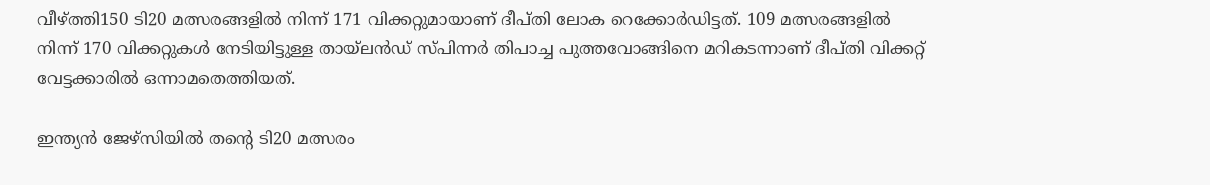വീഴ്ത്തി150 ടി20 മത്സരങ്ങളില്‍ നിന്ന് 171 വിക്കറ്റുമായാണ് ദീപ്തി ലോക റെക്കോര്‍ഡിട്ടത്. 109 മത്സരങ്ങളില്‍ നിന്ന് 170 വിക്കറ്റുകള്‍ നേടിയിട്ടുള്ള തായ്ലന്‍ഡ് സ്പിന്നര്‍ തിപാച്ച പുത്തവോങ്ങിനെ മറികടന്നാണ് ദീപ്തി വിക്കറ്റ് വേട്ടക്കാരില്‍ ഒന്നാമതെത്തിയത്.

ഇന്ത്യന്‍ ജേഴ്‌സിയില്‍ തന്റെ ടി20 മത്സരം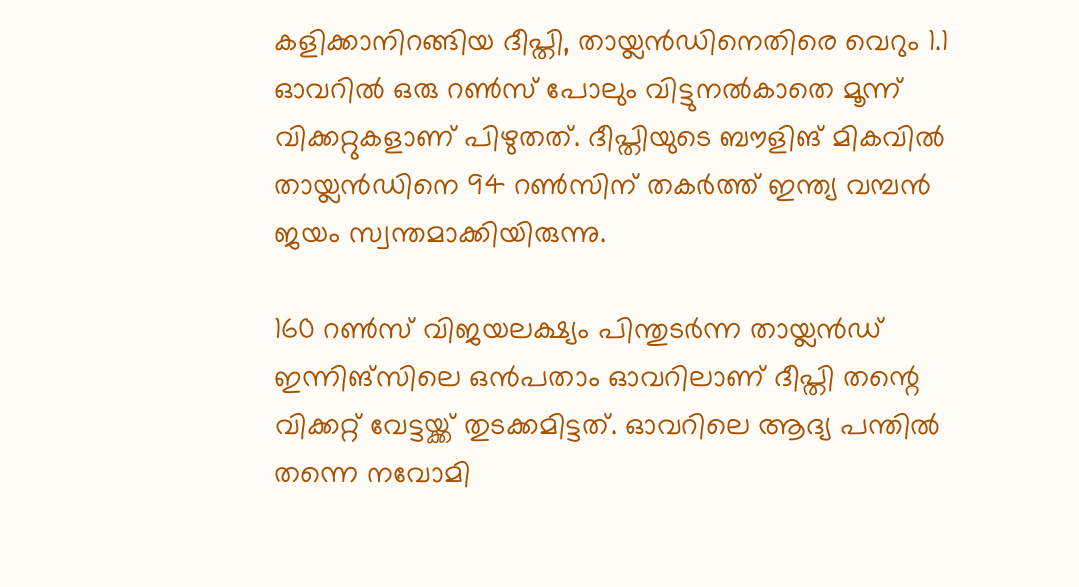കളിക്കാനിറങ്ങിയ ദീപ്തി, തായ്ലന്‍ഡിനെതിരെ വെറും 1.1 ഓവറില്‍ ഒരു റണ്‍സ് പോലും വിട്ടുനല്‍കാതെ മൂന്ന് വിക്കറ്റുകളാണ് പിഴുതത്. ദീപ്തിയുടെ ബൗളിങ് മികവില്‍ തായ്ലന്‍ഡിനെ 94 റണ്‍സിന് തകര്‍ത്ത് ഇന്ത്യ വമ്പന്‍ ജയം സ്വന്തമാക്കിയിരുന്നു.

160 റണ്‍സ് വിജയലക്ഷ്യം പിന്തുടര്‍ന്ന തായ്ലന്‍ഡ് ഇന്നിങ്‌സിലെ ഒന്‍പതാം ഓവറിലാണ് ദീപ്തി തന്റെ വിക്കറ്റ് വേട്ടയ്ക്ക് തുടക്കമിട്ടത്. ഓവറിലെ ആദ്യ പന്തില്‍ തന്നെ നവോമി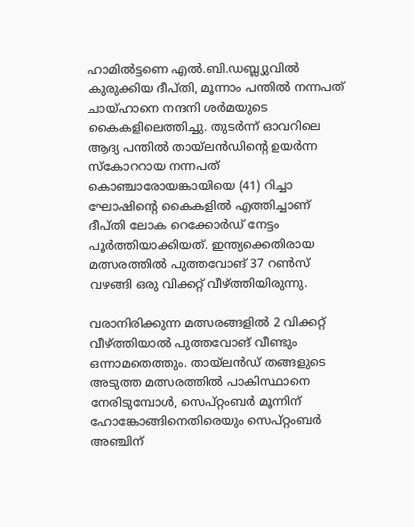ഹാമില്‍ട്ടണെ എല്‍.ബി.ഡബ്ല്യുവില്‍ കുരുക്കിയ ദീപ്തി, മൂന്നാം പന്തില്‍ നന്നപത് ചായ്ഹാനെ നന്ദനി ശര്‍മയുടെ കൈകളിലെത്തിച്ചു. തുടര്‍ന്ന് ഓവറിലെ ആദ്യ പന്തില്‍ തായ്ലന്‍ഡിന്റെ ഉയര്‍ന്ന സ്‌കോററായ നന്നപത് കൊഞ്ചാരോയങ്കായിയെ (41) റിച്ചാ ഘോഷിന്റെ കൈകളില്‍ എത്തിച്ചാണ് ദീപ്തി ലോക റെക്കോര്‍ഡ് നേട്ടം പൂര്‍ത്തിയാക്കിയത്. ഇന്ത്യക്കെതിരായ മത്സരത്തില്‍ പുത്തവോങ് 37 റണ്‍സ് വഴങ്ങി ഒരു വിക്കറ്റ് വീഴ്ത്തിയിരുന്നു.

വരാനിരിക്കുന്ന മത്സരങ്ങളില്‍ 2 വിക്കറ്റ് വീഴ്ത്തിയാല്‍ പുത്തവോങ് വീണ്ടും ഒന്നാമതെത്തും. തായ്ലന്‍ഡ് തങ്ങളുടെ അടുത്ത മത്സരത്തില്‍ പാകിസ്ഥാനെ നേരിടുമ്പോള്‍, സെപ്റ്റംബര്‍ മൂന്നിന് ഹോങ്കോങ്ങിനെതിരെയും സെപ്റ്റംബര്‍ അഞ്ചിന്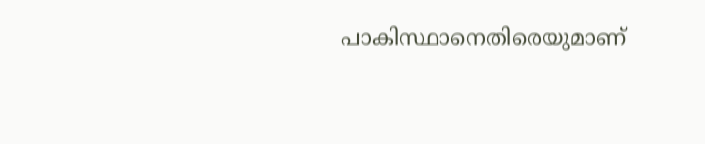പാകിസ്ഥാനെതിരെയുമാണ്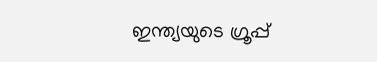ഇന്ത്യയുടെ ഗ്രൂപ്പ്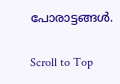പോരാട്ടങ്ങള്‍.

Scroll to Top